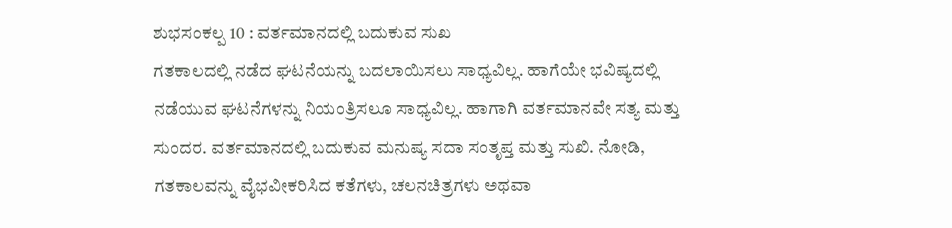ಶುಭಸಂಕಲ್ಪ 10 : ವರ್ತಮಾನದಲ್ಲಿ ಬದುಕುವ ಸುಖ
ಗತಕಾಲದಲ್ಲಿ ನಡೆದ ಘಟನೆಯನ್ನು ಬದಲಾಯಿಸಲು ಸಾಧ್ಯವಿಲ್ಲ. ಹಾಗೆಯೇ ಭವಿಷ್ಯದಲ್ಲಿ ನಡೆಯುವ ಘಟನೆಗಳನ್ನು ನಿಯಂತ್ರಿಸಲೂ ಸಾಧ್ಯವಿಲ್ಲ. ಹಾಗಾಗಿ ವರ್ತಮಾನವೇ ಸತ್ಯ ಮತ್ತು ಸುಂದರ. ವರ್ತಮಾನದಲ್ಲಿ ಬದುಕುವ ಮನುಷ್ಯ ಸದಾ ಸಂತೃಪ್ತ ಮತ್ತು ಸುಖಿ. ನೋಡಿ, ಗತಕಾಲವನ್ನು ವೈಭವೀಕರಿಸಿದ ಕತೆಗಳು, ಚಲನಚಿತ್ರಗಳು ಅಥವಾ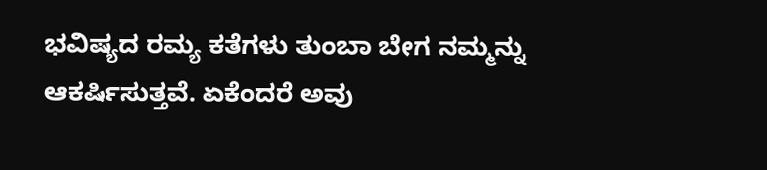ಭವಿಷ್ಯದ ರಮ್ಯ ಕತೆಗಳು ತುಂಬಾ ಬೇಗ ನಮ್ಮನ್ನು ಆಕರ್ಷಿಸುತ್ತವೆ. ಏಕೆಂದರೆ ಅವು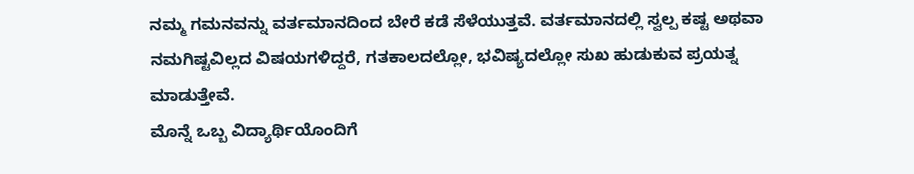ನಮ್ಮ ಗಮನವನ್ನು ವರ್ತಮಾನದಿಂದ ಬೇರೆ ಕಡೆ ಸೆಳೆಯುತ್ತವೆ. ವರ್ತಮಾನದಲ್ಲಿ ಸ್ವಲ್ಪ ಕಷ್ಟ ಅಥವಾ ನಮಗಿಷ್ಟವಿಲ್ಲದ ವಿಷಯಗಳಿದ್ದರೆ, ಗತಕಾಲದಲ್ಲೋ, ಭವಿಷ್ಯದಲ್ಲೋ ಸುಖ ಹುಡುಕುವ ಪ್ರಯತ್ನ ಮಾಡುತ್ತೇವೆ.
ಮೊನ್ನೆ ಒಬ್ಬ ವಿದ್ಯಾರ್ಥಿಯೊಂದಿಗೆ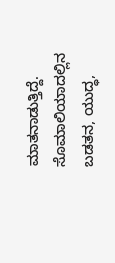ಮಾತನಾಡುತ್ತಿದ್ದೆ. ಸೊಮಾಲಿಯಾದಲ್ಲಿನ ಬಡತನ, ಯುದ್ಧ,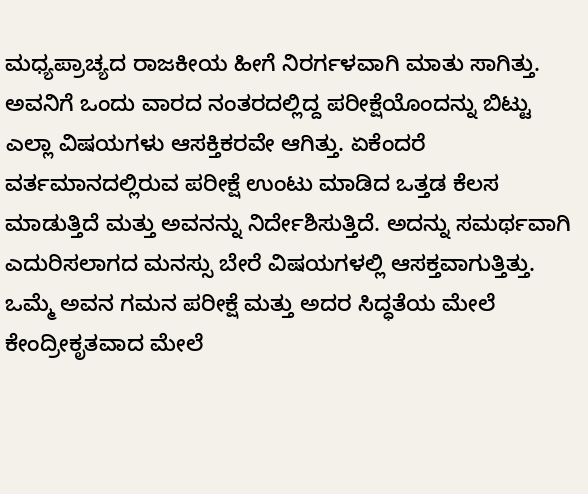ಮಧ್ಯಪ್ರಾಚ್ಯದ ರಾಜಕೀಯ ಹೀಗೆ ನಿರರ್ಗಳವಾಗಿ ಮಾತು ಸಾಗಿತ್ತು. ಅವನಿಗೆ ಒಂದು ವಾರದ ನಂತರದಲ್ಲಿದ್ದ ಪರೀಕ್ಷೆಯೊಂದನ್ನು ಬಿಟ್ಟು ಎಲ್ಲಾ ವಿಷಯಗಳು ಆಸಕ್ತಿಕರವೇ ಆಗಿತ್ತು. ಏಕೆಂದರೆ ವರ್ತಮಾನದಲ್ಲಿರುವ ಪರೀಕ್ಷೆ ಉಂಟು ಮಾಡಿದ ಒತ್ತಡ ಕೆಲಸ ಮಾಡುತ್ತಿದೆ ಮತ್ತು ಅವನನ್ನು ನಿರ್ದೇಶಿಸುತ್ತಿದೆ. ಅದನ್ನು ಸಮರ್ಥವಾಗಿ ಎದುರಿಸಲಾಗದ ಮನಸ್ಸು ಬೇರೆ ವಿಷಯಗಳಲ್ಲಿ ಆಸಕ್ತವಾಗುತ್ತಿತ್ತು. ಒಮ್ಮೆ ಅವನ ಗಮನ ಪರೀಕ್ಷೆ ಮತ್ತು ಅದರ ಸಿದ್ಧತೆಯ ಮೇಲೆ ಕೇಂದ್ರೀಕೃತವಾದ ಮೇಲೆ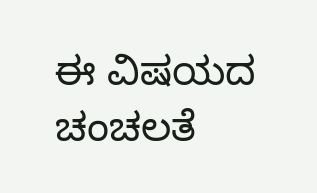ಈ ವಿಷಯದ ಚಂಚಲತೆ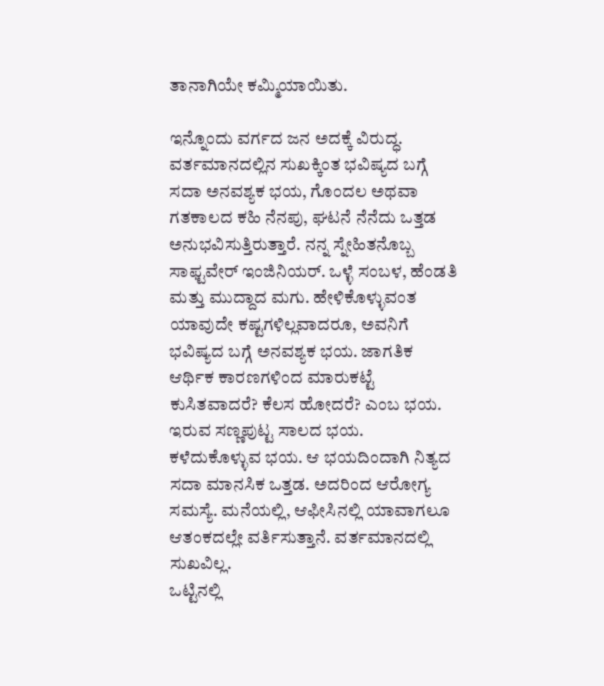ತಾನಾಗಿಯೇ ಕಮ್ಮಿಯಾಯಿತು.

ಇನ್ನೊಂದು ವರ್ಗದ ಜನ ಅದಕ್ಕೆ ವಿರುದ್ಧ. ವರ್ತಮಾನದಲ್ಲಿನ ಸುಖಕ್ಕಿಂತ ಭವಿಷ್ಯದ ಬಗ್ಗೆ ಸದಾ ಅನವಶ್ಯಕ ಭಯ, ಗೊಂದಲ ಅಥವಾ ಗತಕಾಲದ ಕಹಿ ನೆನಪು, ಘಟನೆ ನೆನೆದು ಒತ್ತಡ ಅನುಭವಿಸುತ್ತಿರುತ್ತಾರೆ. ನನ್ನ ಸ್ನೇಹಿತನೊಬ್ಬ ಸಾಫ್ಟವೇರ್ ಇಂಜಿನಿಯರ್. ಒಳ್ಳೆ ಸಂಬಳ, ಹೆಂಡತಿ ಮತ್ತು ಮುದ್ದಾದ ಮಗು. ಹೇಳಿಕೊಳ್ಳುವಂತ ಯಾವುದೇ ಕಷ್ಟಗಳಿಲ್ಲವಾದರೂ, ಅವನಿಗೆ ಭವಿಷ್ಯದ ಬಗ್ಗೆ ಅನವಶ್ಯಕ ಭಯ. ಜಾಗತಿಕ ಆರ್ಥಿಕ ಕಾರಣಗಳಿಂದ ಮಾರುಕಟ್ಟೆ ಕುಸಿತವಾದರೆ? ಕೆಲಸ ಹೋದರೆ? ಎಂಬ ಭಯ. ಇರುವ ಸಣ್ಣಪುಟ್ಟ ಸಾಲದ ಭಯ. ಕಳೆದುಕೊಳ್ಳುವ ಭಯ. ಆ ಭಯದಿಂದಾಗಿ ನಿತ್ಯದ ಸದಾ ಮಾನಸಿಕ ಒತ್ತಡ. ಅದರಿಂದ ಆರೋಗ್ಯ ಸಮಸ್ಯೆ. ಮನೆಯಲ್ಲಿ, ಆಫೀಸಿನಲ್ಲಿ ಯಾವಾಗಲೂ ಆತಂಕದಲ್ಲೇ ವರ್ತಿಸುತ್ತಾನೆ. ವರ್ತಮಾನದಲ್ಲಿ ಸುಖವಿಲ್ಲ.
ಒಟ್ಟಿನಲ್ಲಿ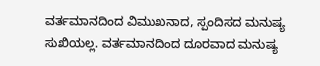ವರ್ತಮಾನದಿಂದ ವಿಮುಖನಾದ, ಸ್ಪಂದಿಸದ ಮನುಷ್ಯ ಸುಖಿಯಲ್ಲ. ವರ್ತಮಾನದಿಂದ ದೂರವಾದ ಮನುಷ್ಯ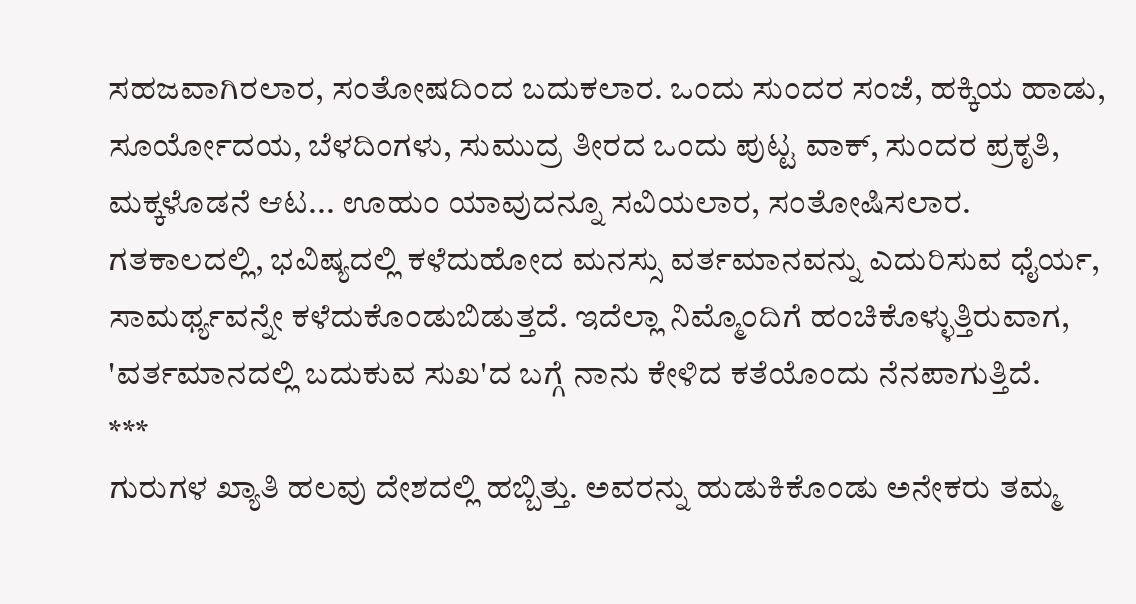ಸಹಜವಾಗಿರಲಾರ, ಸಂತೋಷದಿಂದ ಬದುಕಲಾರ. ಒಂದು ಸುಂದರ ಸಂಜೆ, ಹಕ್ಕಿಯ ಹಾಡು, ಸೂರ್ಯೋದಯ, ಬೆಳದಿಂಗಳು, ಸುಮುದ್ರ ತೀರದ ಒಂದು ಪುಟ್ಟ ವಾಕ್, ಸುಂದರ ಪ್ರಕೃತಿ, ಮಕ್ಕಳೊಡನೆ ಆಟ... ಊಹುಂ ಯಾವುದನ್ನೂ ಸವಿಯಲಾರ, ಸಂತೋಷಿಸಲಾರ. ಗತಕಾಲದಲ್ಲಿ, ಭವಿಷ್ಯದಲ್ಲಿ ಕಳೆದುಹೋದ ಮನಸ್ಸು ವರ್ತಮಾನವನ್ನು ಎದುರಿಸುವ ಧೈರ್ಯ, ಸಾಮರ್ಥ್ಯವನ್ನೇ ಕಳೆದುಕೊಂಡುಬಿಡುತ್ತದೆ. ಇದೆಲ್ಲಾ ನಿಮ್ಮೊಂದಿಗೆ ಹಂಚಿಕೊಳ್ಳುತ್ತಿರುವಾಗ, 'ವರ್ತಮಾನದಲ್ಲಿ ಬದುಕುವ ಸುಖ'ದ ಬಗ್ಗೆ ನಾನು ಕೇಳಿದ ಕತೆಯೊಂದು ನೆನಪಾಗುತ್ತಿದೆ.
***
ಗುರುಗಳ ಖ್ಯಾತಿ ಹಲವು ದೇಶದಲ್ಲಿ ಹಬ್ಬಿತ್ತು. ಅವರನ್ನು ಹುಡುಕಿಕೊಂಡು ಅನೇಕರು ತಮ್ಮ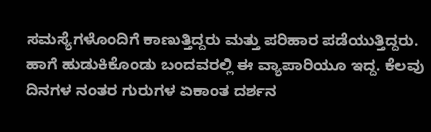ಸಮಸ್ಯೆಗಳೊಂದಿಗೆ ಕಾಣುತ್ತಿದ್ದರು ಮತ್ತು ಪರಿಹಾರ ಪಡೆಯುತ್ತಿದ್ದರು. ಹಾಗೆ ಹುಡುಕಿಕೊಂಡು ಬಂದವರಲ್ಲಿ ಈ ವ್ಯಾಪಾರಿಯೂ ಇದ್ದ. ಕೆಲವು ದಿನಗಳ ನಂತರ ಗುರುಗಳ ಏಕಾಂತ ದರ್ಶನ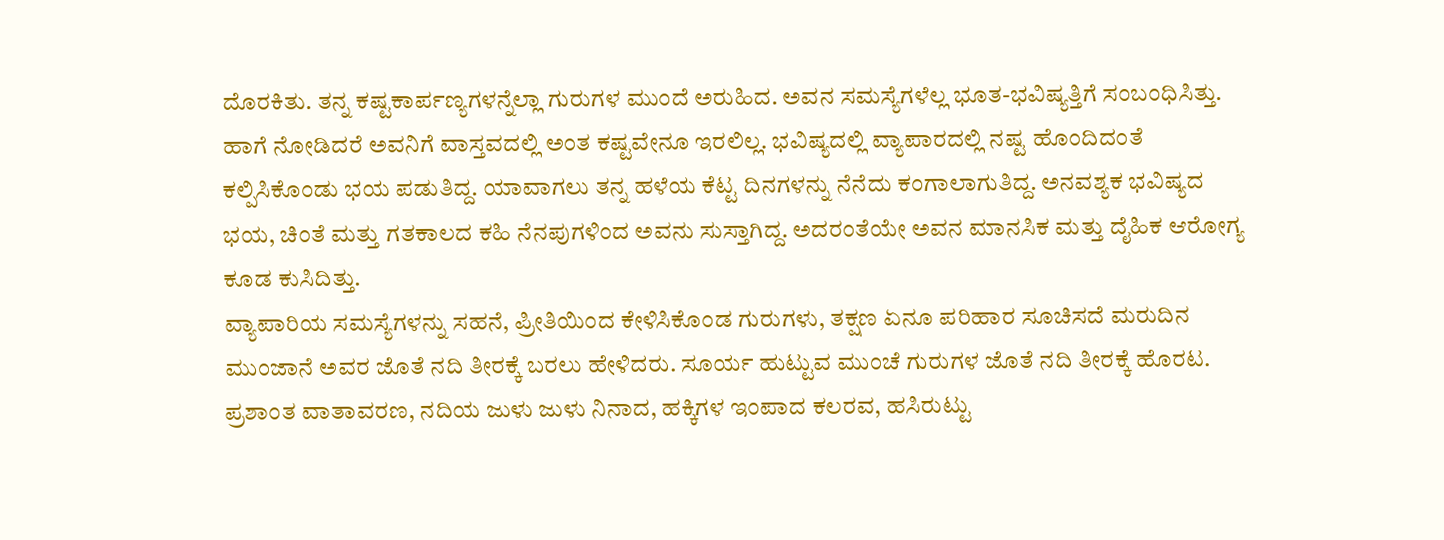ದೊರಕಿತು. ತನ್ನ ಕಷ್ಟಕಾರ್ಪಣ್ಯಗಳನ್ನೆಲ್ಲಾ ಗುರುಗಳ ಮುಂದೆ ಅರುಹಿದ. ಅವನ ಸಮಸ್ಯೆಗಳೆಲ್ಲ ಭೂತ-ಭವಿಷ್ಯತ್ತಿಗೆ ಸಂಬಂಧಿಸಿತ್ತು. ಹಾಗೆ ನೋಡಿದರೆ ಅವನಿಗೆ ವಾಸ್ತವದಲ್ಲಿ ಅಂತ ಕಷ್ಟವೇನೂ ಇರಲಿಲ್ಲ. ಭವಿಷ್ಯದಲ್ಲಿ ವ್ಯಾಪಾರದಲ್ಲಿ ನಷ್ಟ ಹೊಂದಿದಂತೆ ಕಲ್ಪಿಸಿಕೊಂಡು ಭಯ ಪಡುತಿದ್ದ. ಯಾವಾಗಲು ತನ್ನ ಹಳೆಯ ಕೆಟ್ಟ ದಿನಗಳನ್ನು ನೆನೆದು ಕಂಗಾಲಾಗುತಿದ್ದ. ಅನವಶ್ಯಕ ಭವಿಷ್ಯದ ಭಯ, ಚಿಂತೆ ಮತ್ತು ಗತಕಾಲದ ಕಹಿ ನೆನಪುಗಳಿಂದ ಅವನು ಸುಸ್ತಾಗಿದ್ದ. ಅದರಂತೆಯೇ ಅವನ ಮಾನಸಿಕ ಮತ್ತು ದೈಹಿಕ ಆರೋಗ್ಯ ಕೂಡ ಕುಸಿದಿತ್ತು.
ವ್ಯಾಪಾರಿಯ ಸಮಸ್ಯೆಗಳನ್ನು ಸಹನೆ, ಪ್ರೀತಿಯಿಂದ ಕೇಳಿಸಿಕೊಂಡ ಗುರುಗಳು, ತಕ್ಷಣ ಏನೂ ಪರಿಹಾರ ಸೂಚಿಸದೆ ಮರುದಿನ ಮುಂಜಾನೆ ಅವರ ಜೊತೆ ನದಿ ತೀರಕ್ಕೆ ಬರಲು ಹೇಳಿದರು. ಸೂರ್ಯ ಹುಟ್ಟುವ ಮುಂಚೆ ಗುರುಗಳ ಜೊತೆ ನದಿ ತೀರಕ್ಕೆ ಹೊರಟ. ಪ್ರಶಾಂತ ವಾತಾವರಣ, ನದಿಯ ಜುಳು ಜುಳು ನಿನಾದ, ಹಕ್ಕಿಗಳ ಇಂಪಾದ ಕಲರವ, ಹಸಿರುಟ್ಟು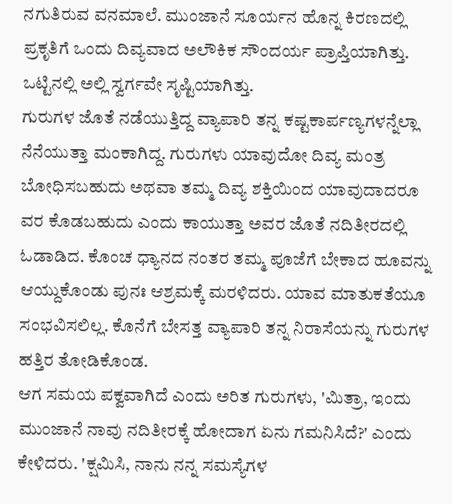ನಗುತಿರುವ ವನಮಾಲೆ. ಮುಂಜಾನೆ ಸೂರ್ಯನ ಹೊನ್ನ ಕಿರಣದಲ್ಲಿ ಪ್ರಕೃತಿಗೆ ಒಂದು ದಿವ್ಯವಾದ ಅಲೌಕಿಕ ಸೌಂದರ್ಯ ಪ್ರಾಪ್ತಿಯಾಗಿತ್ತು. ಒಟ್ಟಿನಲ್ಲಿ ಅಲ್ಲಿ ಸ್ವರ್ಗವೇ ಸೃಷ್ಟಿಯಾಗಿತ್ತು.
ಗುರುಗಳ ಜೊತೆ ನಡೆಯುತ್ತಿದ್ದ ವ್ಯಾಪಾರಿ ತನ್ನ ಕಷ್ಟಕಾರ್ಪಣ್ಯಗಳನ್ನೆಲ್ಲಾ ನೆನೆಯುತ್ತಾ ಮಂಕಾಗಿದ್ದ. ಗುರುಗಳು ಯಾವುದೋ ದಿವ್ಯ ಮಂತ್ರ ಬೋಧಿಸಬಹುದು ಅಥವಾ ತಮ್ಮ ದಿವ್ಯ ಶಕ್ತಿಯಿಂದ ಯಾವುದಾದರೂ ವರ ಕೊಡಬಹುದು ಎಂದು ಕಾಯುತ್ತಾ ಅವರ ಜೊತೆ ನದಿತೀರದಲ್ಲಿ ಓಡಾಡಿದ. ಕೊಂಚ ಧ್ಯಾನದ ನಂತರ ತಮ್ಮ ಪೂಜೆಗೆ ಬೇಕಾದ ಹೂವನ್ನು ಆಯ್ದುಕೊಂಡು ಪುನಃ ಆಶ್ರಮಕ್ಕೆ ಮರಳಿದರು. ಯಾವ ಮಾತುಕತೆಯೂ ಸಂಭವಿಸಲಿಲ್ಲ. ಕೊನೆಗೆ ಬೇಸತ್ತ ವ್ಯಾಪಾರಿ ತನ್ನ ನಿರಾಸೆಯನ್ನು ಗುರುಗಳ ಹತ್ತಿರ ತೋಡಿಕೊಂಡ.
ಆಗ ಸಮಯ ಪಕ್ವವಾಗಿದೆ ಎಂದು ಅರಿತ ಗುರುಗಳು, 'ಮಿತ್ರಾ, ಇಂದು ಮುಂಜಾನೆ ನಾವು ನದಿತೀರಕ್ಕೆ ಹೋದಾಗ ಏನು ಗಮನಿಸಿದೆ?' ಎಂದು ಕೇಳಿದರು. 'ಕ್ಷಮಿಸಿ, ನಾನು ನನ್ನ ಸಮಸ್ಯೆಗಳ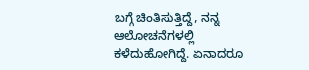ಬಗ್ಗೆ ಚಿಂತಿಸುತ್ತಿದ್ದೆ, ನನ್ನ ಆಲೋಚನೆಗಳಲ್ಲಿ ಕಳೆದುಹೋಗಿದ್ದೆ. ಏನಾದರೂ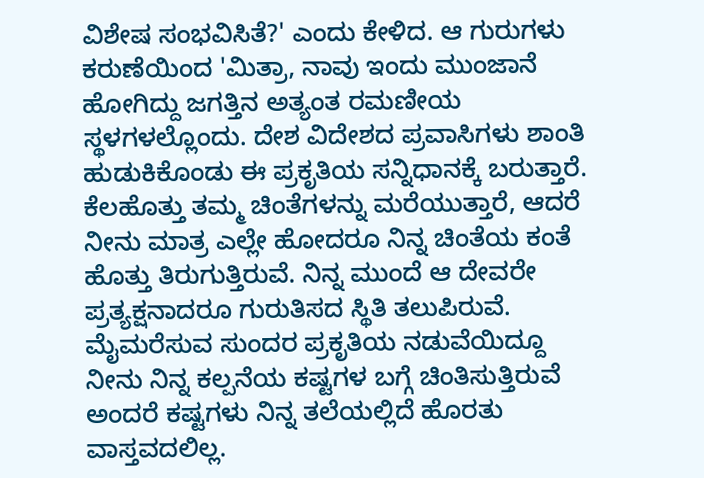ವಿಶೇಷ ಸಂಭವಿಸಿತೆ?' ಎಂದು ಕೇಳಿದ. ಆ ಗುರುಗಳು ಕರುಣೆಯಿಂದ 'ಮಿತ್ರಾ, ನಾವು ಇಂದು ಮುಂಜಾನೆ ಹೋಗಿದ್ದು ಜಗತ್ತಿನ ಅತ್ಯಂತ ರಮಣೀಯ ಸ್ಥಳಗಳಲ್ಲೊಂದು. ದೇಶ ವಿದೇಶದ ಪ್ರವಾಸಿಗಳು ಶಾಂತಿ ಹುಡುಕಿಕೊಂಡು ಈ ಪ್ರಕೃತಿಯ ಸನ್ನಿಧಾನಕ್ಕೆ ಬರುತ್ತಾರೆ. ಕೆಲಹೊತ್ತು ತಮ್ಮ ಚಿಂತೆಗಳನ್ನು ಮರೆಯುತ್ತಾರೆ, ಆದರೆ ನೀನು ಮಾತ್ರ ಎಲ್ಲೇ ಹೋದರೂ ನಿನ್ನ ಚಿಂತೆಯ ಕಂತೆ ಹೊತ್ತು ತಿರುಗುತ್ತಿರುವೆ. ನಿನ್ನ ಮುಂದೆ ಆ ದೇವರೇ ಪ್ರತ್ಯಕ್ಷನಾದರೂ ಗುರುತಿಸದ ಸ್ಥಿತಿ ತಲುಪಿರುವೆ. ಮೈಮರೆಸುವ ಸುಂದರ ಪ್ರಕೃತಿಯ ನಡುವೆಯಿದ್ದೂ ನೀನು ನಿನ್ನ ಕಲ್ಪನೆಯ ಕಷ್ಟಗಳ ಬಗ್ಗೆ ಚಿಂತಿಸುತ್ತಿರುವೆ ಅಂದರೆ ಕಷ್ಟಗಳು ನಿನ್ನ ತಲೆಯಲ್ಲಿದೆ ಹೊರತು ವಾಸ್ತವದಲಿಲ್ಲ.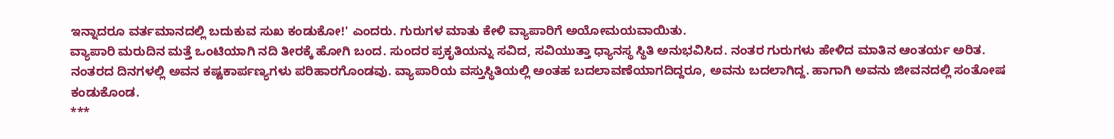ಇನ್ನಾದರೂ ವರ್ತಮಾನದಲ್ಲಿ ಬದುಕುವ ಸುಖ ಕಂಡುಕೋ!' ಎಂದರು. ಗುರುಗಳ ಮಾತು ಕೇಳಿ ವ್ಯಾಪಾರಿಗೆ ಅಯೋಮಯವಾಯಿತು.
ವ್ಯಾಪಾರಿ ಮರುದಿನ ಮತ್ತೆ ಒಂಟಿಯಾಗಿ ನದಿ ತೀರಕ್ಕೆ ಹೋಗಿ ಬಂದ. ಸುಂದರ ಪ್ರಕೃತಿಯನ್ನು ಸವಿದ, ಸವಿಯುತ್ತಾ ಧ್ಯಾನಸ್ಥ ಸ್ಥಿತಿ ಅನುಭವಿಸಿದ. ನಂತರ ಗುರುಗಳು ಹೇಳಿದ ಮಾತಿನ ಆಂತರ್ಯ ಅರಿತ. ನಂತರದ ದಿನಗಳಲ್ಲಿ ಅವನ ಕಷ್ಟಕಾರ್ಪಣ್ಯಗಳು ಪರಿಹಾರಗೊಂಡವು. ವ್ಯಾಪಾರಿಯ ವಸ್ತುಸ್ಥಿತಿಯಲ್ಲಿ ಅಂತಹ ಬದಲಾವಣೆಯಾಗದಿದ್ದರೂ, ಅವನು ಬದಲಾಗಿದ್ದ. ಹಾಗಾಗಿ ಅವನು ಜೀವನದಲ್ಲಿ ಸಂತೋಷ ಕಂಡುಕೊಂಡ.
***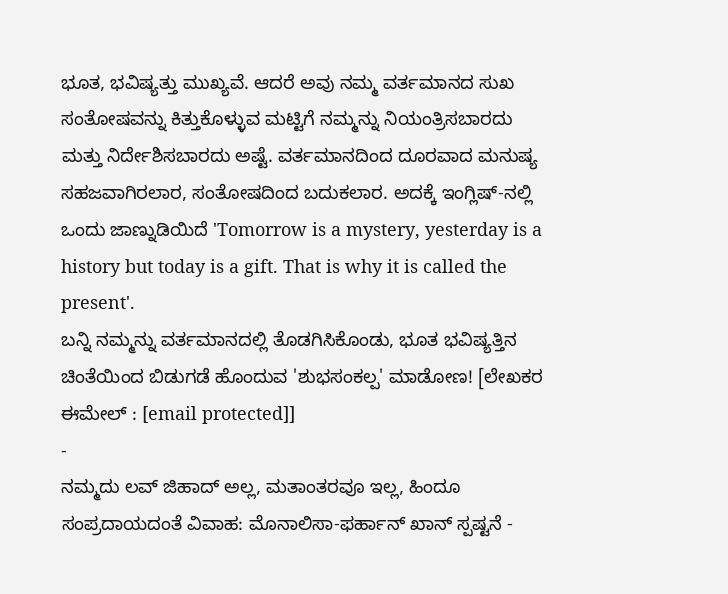ಭೂತ, ಭವಿಷ್ಯತ್ತು ಮುಖ್ಯವೆ. ಆದರೆ ಅವು ನಮ್ಮ ವರ್ತಮಾನದ ಸುಖ ಸಂತೋಷವನ್ನು ಕಿತ್ತುಕೊಳ್ಳುವ ಮಟ್ಟಿಗೆ ನಮ್ಮನ್ನು ನಿಯಂತ್ರಿಸಬಾರದು ಮತ್ತು ನಿರ್ದೇಶಿಸಬಾರದು ಅಷ್ಟೆ. ವರ್ತಮಾನದಿಂದ ದೂರವಾದ ಮನುಷ್ಯ ಸಹಜವಾಗಿರಲಾರ, ಸಂತೋಷದಿಂದ ಬದುಕಲಾರ. ಅದಕ್ಕೆ ಇಂಗ್ಲಿಷ್-ನಲ್ಲಿ ಒಂದು ಜಾಣ್ನುಡಿಯಿದೆ 'Tomorrow is a mystery, yesterday is a history but today is a gift. That is why it is called the present'.
ಬನ್ನಿ ನಮ್ಮನ್ನು ವರ್ತಮಾನದಲ್ಲಿ ತೊಡಗಿಸಿಕೊಂಡು, ಭೂತ ಭವಿಷ್ಯತ್ತಿನ ಚಿಂತೆಯಿಂದ ಬಿಡುಗಡೆ ಹೊಂದುವ 'ಶುಭಸಂಕಲ್ಪ' ಮಾಡೋಣ! [ಲೇಖಕರ ಈಮೇಲ್ : [email protected]]
-
ನಮ್ಮದು ಲವ್ ಜಿಹಾದ್ ಅಲ್ಲ, ಮತಾಂತರವೂ ಇಲ್ಲ, ಹಿಂದೂ ಸಂಪ್ರದಾಯದಂತೆ ವಿವಾಹ: ಮೊನಾಲಿಸಾ-ಫರ್ಹಾನ್ ಖಾನ್ ಸ್ಪಷ್ಟನೆ -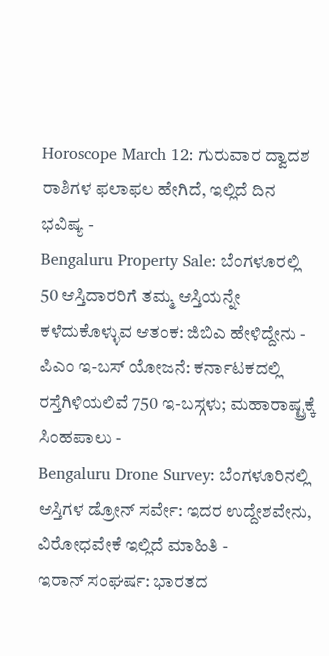Horoscope March 12: ಗುರುವಾರ ದ್ವಾದಶ ರಾಶಿಗಳ ಫಲಾಫಲ ಹೇಗಿದೆ, ಇಲ್ಲಿದೆ ದಿನ ಭವಿಷ್ಯ -
Bengaluru Property Sale: ಬೆಂಗಳೂರಲ್ಲಿ 50 ಆಸ್ತಿದಾರರಿಗೆ ತಮ್ಮ ಆಸ್ತಿಯನ್ನೇ ಕಳೆದುಕೊಳ್ಳುವ ಆತಂಕ: ಜಿಬಿಎ ಹೇಳಿದ್ದೇನು -
ಪಿಎಂ ಇ-ಬಸ್ ಯೋಜನೆ: ಕರ್ನಾಟಕದಲ್ಲಿ ರಸ್ತೆಗಿಳಿಯಲಿವೆ 750 ಇ-ಬಸ್ಗಳು; ಮಹಾರಾಷ್ಟ್ರಕ್ಕೆ ಸಿಂಹಪಾಲು -
Bengaluru Drone Survey: ಬೆಂಗಳೂರಿನಲ್ಲಿ ಆಸ್ತಿಗಳ ಡ್ರೋನ್ ಸರ್ವೇ: ಇದರ ಉದ್ದೇಶವೇನು, ವಿರೋಧವೇಕೆ ಇಲ್ಲಿದೆ ಮಾಹಿತಿ -
ಇರಾನ್ ಸಂಘರ್ಷ: ಭಾರತದ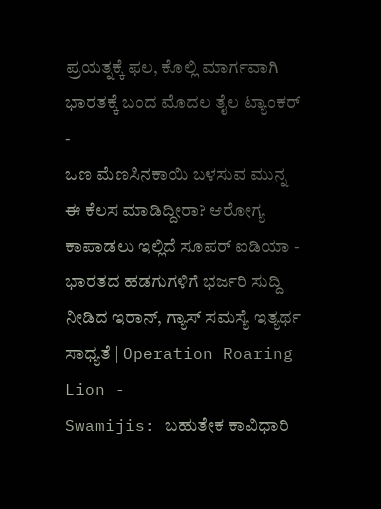ಪ್ರಯತ್ನಕ್ಕೆ ಫಲ, ಕೊಲ್ಲಿ ಮಾರ್ಗವಾಗಿ ಭಾರತಕ್ಕೆ ಬಂದ ಮೊದಲ ತೈಲ ಟ್ಯಾಂಕರ್ -
ಒಣ ಮೆಣಸಿನಕಾಯಿ ಬಳಸುವ ಮುನ್ನ ಈ ಕೆಲಸ ಮಾಡಿದ್ದೀರಾ? ಆರೋಗ್ಯ ಕಾಪಾಡಲು ಇಲ್ಲಿದೆ ಸೂಪರ್ ಐಡಿಯಾ -
ಭಾರತದ ಹಡಗುಗಳಿಗೆ ಭರ್ಜರಿ ಸುದ್ದಿ ನೀಡಿದ ಇರಾನ್, ಗ್ಯಾಸ್ ಸಮಸ್ಯೆ ಇತ್ಯರ್ಥ ಸಾಧ್ಯತೆ | Operation Roaring Lion -
Swamijis: ಬಹುತೇಕ ಕಾವಿಧಾರಿ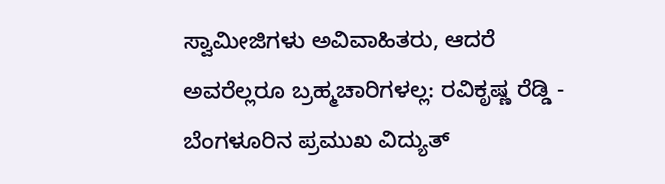ಸ್ವಾಮೀಜಿಗಳು ಅವಿವಾಹಿತರು, ಆದರೆ ಅವರೆಲ್ಲರೂ ಬ್ರಹ್ಮಚಾರಿಗಳಲ್ಲ: ರವಿಕೃಷ್ಣ ರೆಡ್ಡಿ -
ಬೆಂಗಳೂರಿನ ಪ್ರಮುಖ ವಿದ್ಯುತ್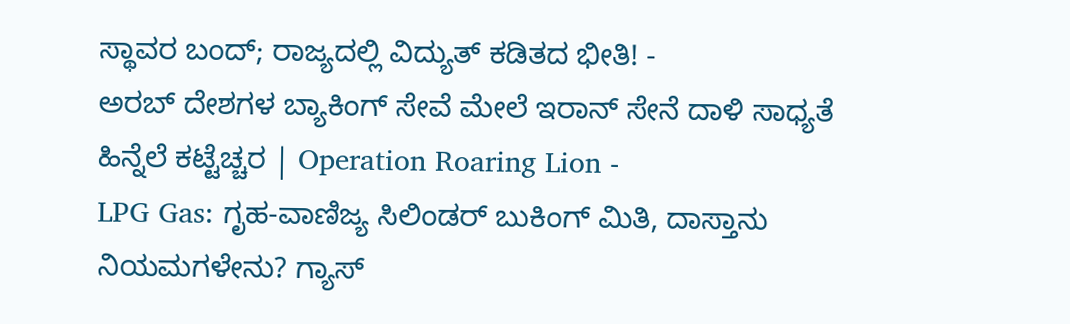ಸ್ಥಾವರ ಬಂದ್; ರಾಜ್ಯದಲ್ಲಿ ವಿದ್ಯುತ್ ಕಡಿತದ ಭೀತಿ! -
ಅರಬ್ ದೇಶಗಳ ಬ್ಯಾಕಿಂಗ್ ಸೇವೆ ಮೇಲೆ ಇರಾನ್ ಸೇನೆ ದಾಳಿ ಸಾಧ್ಯತೆ ಹಿನ್ನೆಲೆ ಕಟ್ಟೆಚ್ಚರ | Operation Roaring Lion -
LPG Gas: ಗೃಹ-ವಾಣಿಜ್ಯ ಸಿಲಿಂಡರ್ ಬುಕಿಂಗ್ ಮಿತಿ, ದಾಸ್ತಾನು ನಿಯಮಗಳೇನು? ಗ್ಯಾಸ್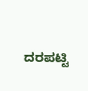ದರಪಟ್ಟಿ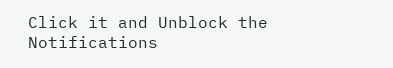Click it and Unblock the Notifications